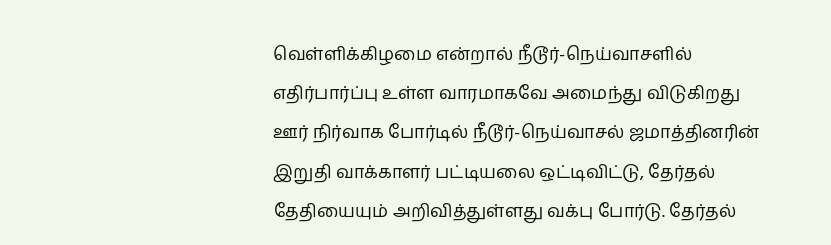வெள்ளிக்கிழமை என்றால் நீடூர்-நெய்வாசளில் எதிர்பார்ப்பு உள்ள வாரமாகவே அமைந்து விடுகிறது ஊர் நிர்வாக போர்டில் நீடூர்-நெய்வாசல் ஜமாத்தினரின் இறுதி வாக்காளர் பட்டியலை ஒட்டிவிட்டு, தேர்தல் தேதியையும் அறிவித்துள்ளது வக்பு போர்டு. தேர்தல்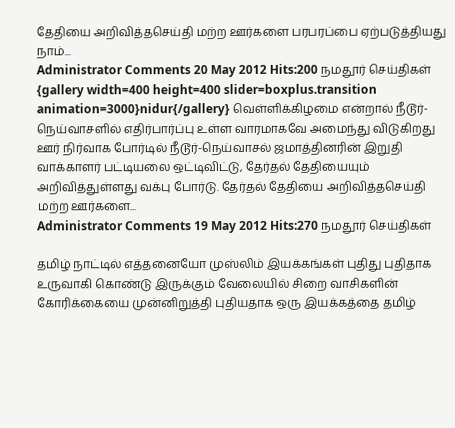தேதியை அறிவித்தசெய்தி மற்ற ஊர்களை பரபரப்பை ஏற்படுத்தியது நாம்...
Administrator Comments 20 May 2012 Hits:200 நமதூர் செய்திகள்
{gallery width=400 height=400 slider=boxplus.transition animation=3000}nidur{/gallery} வெள்ளிக்கிழமை என்றால் நீடூர்-நெய்வாசளில் எதிர்பார்ப்பு உள்ள வாரமாகவே அமைந்து விடுகிறது ஊர் நிர்வாக போர்டில் நீடூர்-நெய்வாசல் ஜமாத்தினரின் இறுதி வாக்காளர் பட்டியலை ஒட்டிவிட்டு, தேர்தல் தேதியையும் அறிவித்துள்ளது வக்பு போர்டு. தேர்தல் தேதியை அறிவித்தசெய்தி மற்ற ஊர்களை...
Administrator Comments 19 May 2012 Hits:270 நமதூர் செய்திகள்

தமிழ் நாட்டில் எத்தனையோ முஸ்லிம் இயக்கங்கள் புதிது புதிதாக உருவாகி கொண்டு இருக்கும் வேலையில் சிறை வாசிகளின் கோரிக்கையை முன்னிறுத்தி புதியதாக ஒரு இயக்கத்தை தமிழ்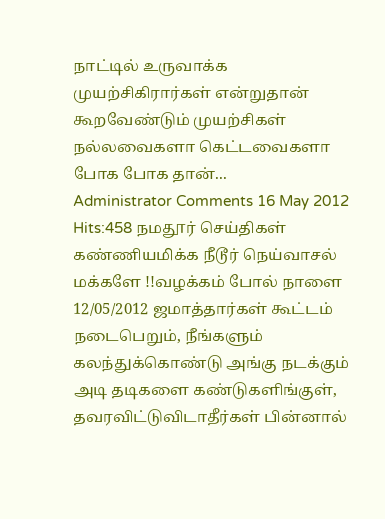நாட்டில் உருவாக்க முயற்சிகிரார்கள் என்றுதான் கூறவேண்டும் முயற்சிகள் நல்லவைகளா கெட்டவைகளா போக போக தான்...
Administrator Comments 16 May 2012 Hits:458 நமதூர் செய்திகள்
கண்ணியமிக்க நீடூர் நெய்வாசல் மக்களே !!வழக்கம் போல் நாளை 12/05/2012 ஜமாத்தார்கள் கூட்டம் நடைபெறும், நீங்களும் கலந்துக்கொண்டு அங்கு நடக்கும் அடி தடிகளை கண்டுகளிங்குள், தவரவிட்டுவிடாதீர்கள் பின்னால்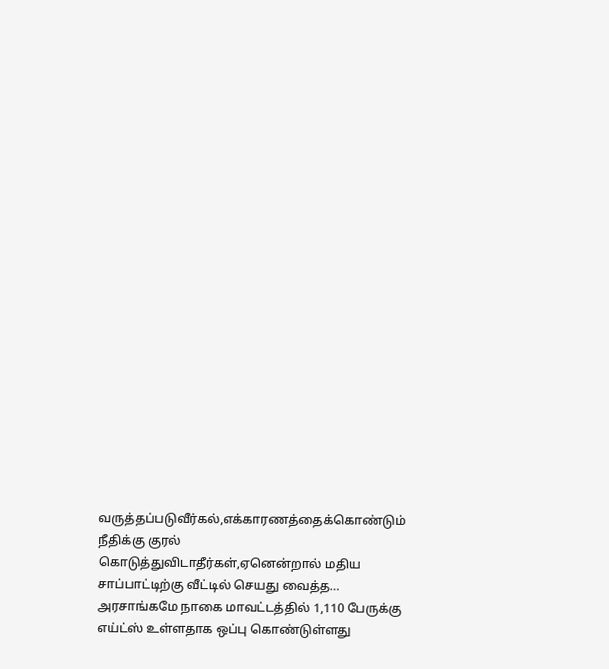வருத்தப்படுவீர்கல்,எக்காரணத்தைக்கொண்டும் நீதிக்கு குரல் கொடுத்துவிடாதீர்கள்,ஏனென்றால் மதிய சாப்பாட்டிற்கு வீட்டில் செயது வைத்த…
அரசாங்கமே நாகை மாவட்டத்தில் 1,110 பேருக்கு எய்ட்ஸ் உள்ளதாக ஒப்பு கொண்டுள்ளது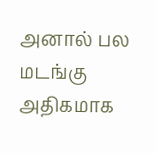அனால் பல மடங்கு அதிகமாக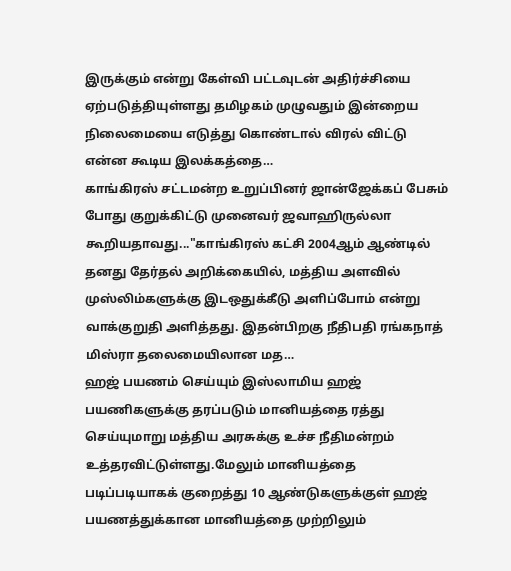இருக்கும் என்று கேள்வி பட்டவுடன் அதிர்ச்சியை ஏற்படுத்தியுள்ளது தமிழகம் முழுவதும் இன்றைய நிலைமையை எடுத்து கொண்டால் விரல் விட்டு என்ன கூடிய இலக்கத்தை…
காங்கிரஸ் சட்டமன்ற உறுப்பினர் ஜான்ஜேக்கப் பேசும் போது குறுக்கிட்டு முனைவர் ஜவாஹிருல்லா கூறியதாவது..."காங்கிரஸ் கட்சி 2004ஆம் ஆண்டில் தனது தேர்தல் அறிக்கையில், மத்திய அளவில் முஸ்லிம்களுக்கு இடஒதுக்கீடு அளிப்போம் என்று வாக்குறுதி அளித்தது. இதன்பிறகு நீதிபதி ரங்கநாத் மிஸ்ரா தலைமையிலான மத…
ஹஜ் பயணம் செய்யும் இஸ்லாமிய ஹஜ் பயணிகளுக்கு தரப்படும் மானியத்தை ரத்து செய்யுமாறு மத்திய அரசுக்கு உச்ச நீதிமன்றம் உத்தரவிட்டுள்ளது.மேலும் மானியத்தை படிப்படியாகக் குறைத்து 10 ஆண்டுகளுக்குள் ஹஜ் பயணத்துக்கான மானியத்தை முற்றிலும்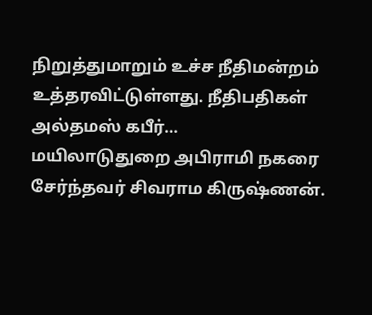நிறுத்துமாறும் உச்ச நீதிமன்றம் உத்தரவிட்டுள்ளது. நீதிபதிகள் அல்தமஸ் கபீர்…
மயிலாடுதுறை அபிராமி நகரை சேர்ந்தவர் சிவராம கிருஷ்ணன்.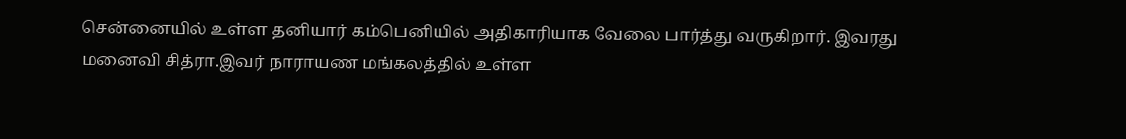சென்னையில் உள்ள தனியார் கம்பெனியில் அதிகாரியாக வேலை பார்த்து வருகிறார். இவரது மனைவி சித்ரா.இவர் நாராயண மங்கலத்தில் உள்ள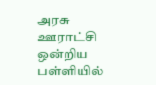அரசு ஊராட்சி ஒன்றிய பள்ளியில்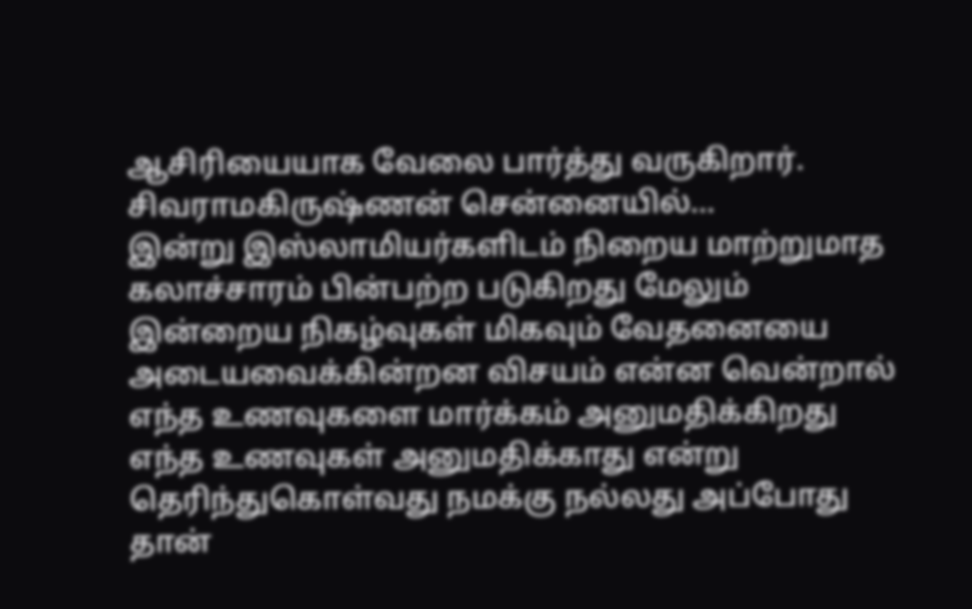ஆசிரியையாக வேலை பார்த்து வருகிறார். சிவராமகிருஷ்ணன் சென்னையில்…
இன்று இஸ்லாமியர்களிடம் நிறைய மாற்றுமாத கலாச்சாரம் பின்பற்ற படுகிறது மேலும் இன்றைய நிகழ்வுகள் மிகவும் வேதனையை அடையவைக்கின்றன விசயம் என்ன வென்றால் எந்த உணவுகளை மார்க்கம் அனுமதிக்கிறது எந்த உணவுகள் அனுமதிக்காது என்று தெரிந்துகொள்வது நமக்கு நல்லது அப்போது தான்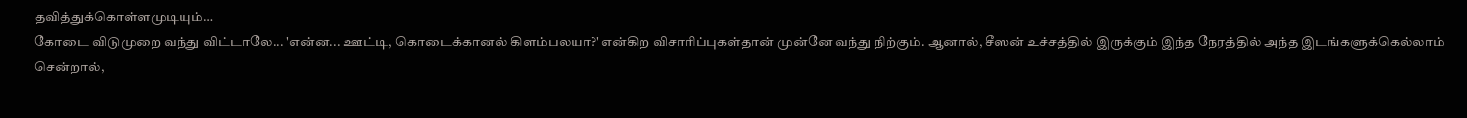தவித்துக்கொள்ளமுடியும்…
கோடை விடுமுறை வந்து விட்டாலே... 'என்ன... ஊட்டி, கொடைக்கானல் கிளம்பலயா?' என்கிற விசாரிப்புகள்தான் முன்னே வந்து நிற்கும். ஆனால், சீஸன் உச்சத்தில் இருக்கும் இந்த நேரத்தில் அந்த இடங்களுக்கெல்லாம் சென்றால்,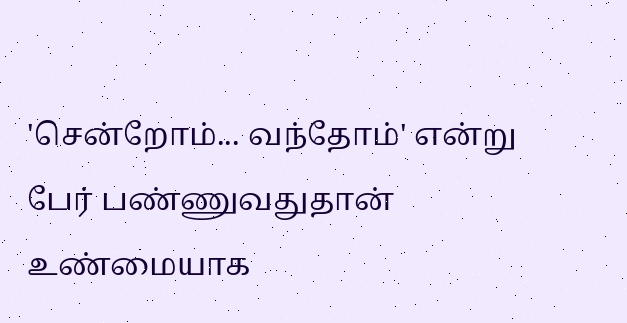'சென்றோம்... வந்தோம்' என்று பேர் பண்ணுவதுதான் உண்மையாக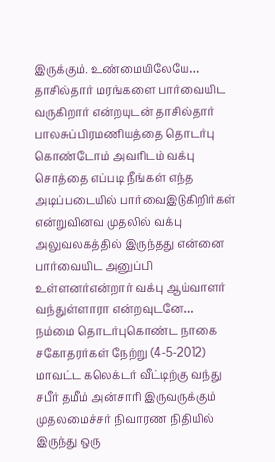இருக்கும். உண்மையிலேயே…
தாசில்தார் மரங்களை பார்வையிட வருகிறார் என்றயுடன் தாசில்தார் பாலசுப்பிரமணியத்தை தொடர்பு கொண்டோம் அவரிடம் வக்பு சொத்தை எப்படி நீங்கள் எந்த அடிப்படையில் பார்வைஇடுகிறிர்கள் என்றுவினவ முதலில் வக்பு அலுவலகத்தில் இருந்தது என்னை பார்வையிட அனுப்பி உள்ளனர்என்றார் வக்பு ஆய்வாளர் வந்துள்ளாரா என்றவுடனே…
நம்மை தொடர்புகொண்ட நாகை சகோதரர்கள் நேற்று (4-5-2012) மாவட்ட கலெக்டர் வீட்டிற்கு வந்து சபீர் தமீம் அன்சாரி இருவருக்கும் முதலமைச்சர் நிவாரண நிதியில் இருந்து ஒரு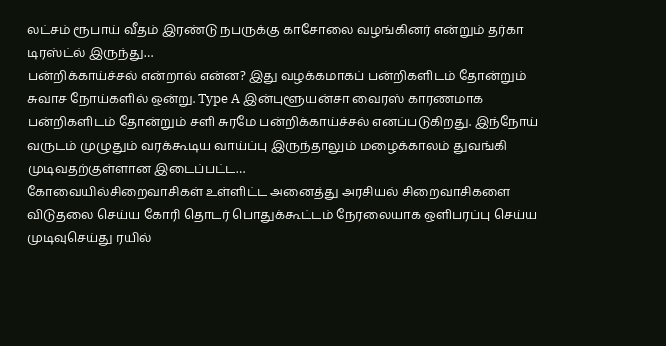லட்சம் ரூபாய் வீதம் இரண்டு நபருக்கு காசோலை வழங்கினர் என்றும் தர்கா டிரஸ்ட்ல் இருந்து…
பன்றிக்காய்ச்சல் என்றால் என்ன? இது வழக்கமாகப் பன்றிகளிடம் தோன்றும் சுவாச நோய்களில் ஒன்று. Type A இன்புளூயன்சா வைரஸ் காரணமாக பன்றிகளிடம் தோன்றும் சளி சுரமே பன்றிக்காய்ச்சல் எனப்படுகிறது. இந்நோய் வருடம் முழுதும் வரக்கூடிய வாய்ப்பு இருந்தாலும் மழைக்காலம் துவங்கி முடிவதற்குள்ளான இடைப்பட்ட…
கோவையில்சிறைவாசிகள் உள்ளிட்ட அனைத்து அரசியல் சிறைவாசிகளை விடுதலை செய்ய கோரி தொடர் பொதுக்கூட்டம் நேரலையாக ஒளிபரப்பு செய்ய முடிவுசெய்து ரயில்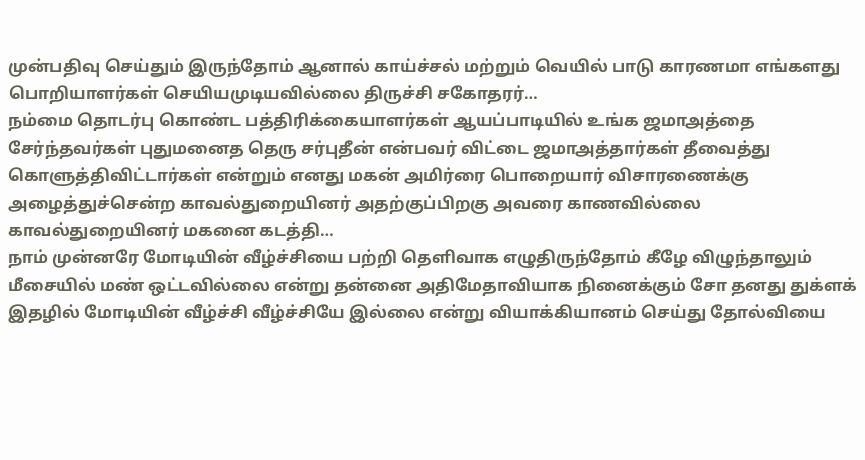முன்பதிவு செய்தும் இருந்தோம் ஆனால் காய்ச்சல் மற்றும் வெயில் பாடு காரணமா எங்களது பொறியாளர்கள் செயியமுடியவில்லை திருச்சி சகோதரர்…
நம்மை தொடர்பு கொண்ட பத்திரிக்கையாளர்கள் ஆயப்பாடியில் உங்க ஜமாஅத்தை சேர்ந்தவர்கள் புதுமனைத தெரு சர்புதீன் என்பவர் விட்டை ஜமாஅத்தார்கள் தீவைத்து கொளுத்திவிட்டார்கள் என்றும் எனது மகன் அமிர்ரை பொறையார் விசாரணைக்கு அழைத்துச்சென்ற காவல்துறையினர் அதற்குப்பிறகு அவரை காணவில்லை காவல்துறையினர் மகனை கடத்தி…
நாம் முன்னரே மோடியின் வீழ்ச்சியை பற்றி தெளிவாக எழுதிருந்தோம் கீழே விழுந்தாலும் மீசையில் மண் ஒட்டவில்லை என்று தன்னை அதிமேதாவியாக நினைக்கும் சோ தனது துக்ளக் இதழில் மோடியின் வீழ்ச்சி வீழ்ச்சியே இல்லை என்று வியாக்கியானம் செய்து தோல்வியை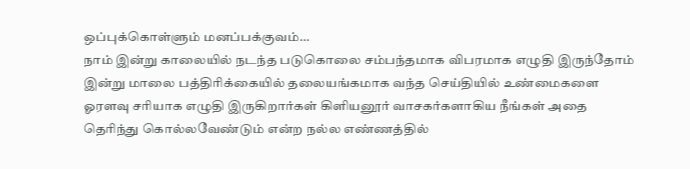ஒப்புக்கொள்ளும் மனப்பக்குவம்…
நாம் இன்று காலையில் நடந்த படுகொலை சம்பந்தமாக விபரமாக எழுதி இருந்தோம் இன்று மாலை பத்திரிக்கையில் தலையங்கமாக வந்த செய்தியில் உண்மைகளை ஓரளவு சரியாக எழுதி இருகிறார்கள் கிளியனூர் வாசகர்களாகிய நீங்கள் அதை தெரிந்து கொல்லவேண்டும் என்ற நல்ல எண்ணத்தில்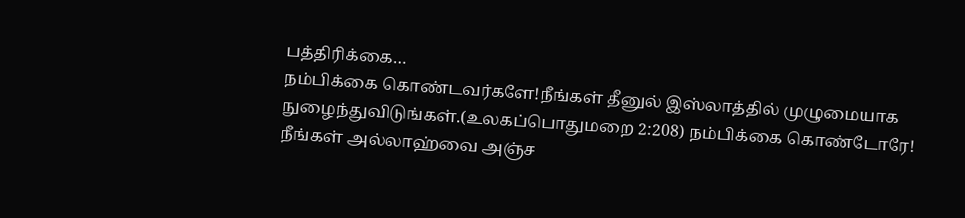பத்திரிக்கை…
நம்பிக்கை கொண்டவர்களே!நீங்கள் தீனுல் இஸ்லாத்தில் முழுமையாக நுழைந்துவிடுங்கள்.(உலகப்பொதுமறை 2:208) நம்பிக்கை கொண்டோரே! நீங்கள் அல்லாஹ்வை அஞ்ச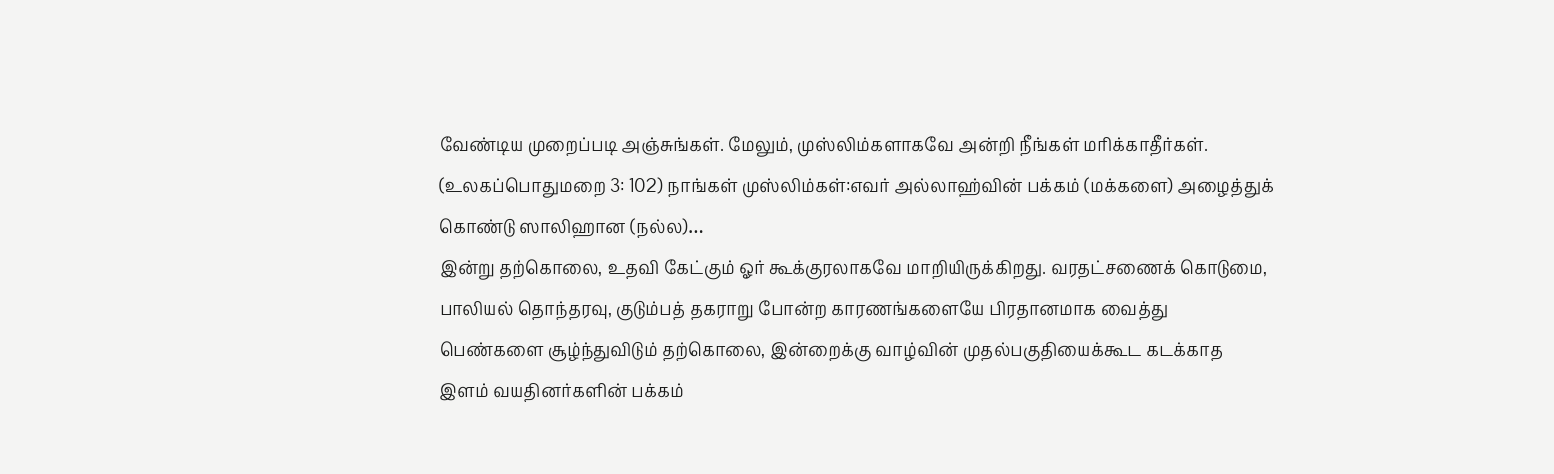வேண்டிய முறைப்படி அஞ்சுங்கள். மேலும், முஸ்லிம்களாகவே அன்றி நீங்கள் மரிக்காதீர்கள். (உலகப்பொதுமறை 3: 102) நாங்கள் முஸ்லிம்கள்:எவர் அல்லாஹ்வின் பக்கம் (மக்களை) அழைத்துக் கொண்டு ஸாலிஹான (நல்ல)…
இன்று தற்கொலை, உதவி கேட்கும் ஓர் கூக்குரலாகவே மாறியிருக்கிறது. வரதட்சணைக் கொடுமை, பாலியல் தொந்தரவு, குடும்பத் தகராறு போன்ற காரணங்களையே பிரதானமாக வைத்து பெண்களை சூழ்ந்துவிடும் தற்கொலை, இன்றைக்கு வாழ்வின் முதல்பகுதியைக்கூட கடக்காத இளம் வயதினர்களின் பக்கம்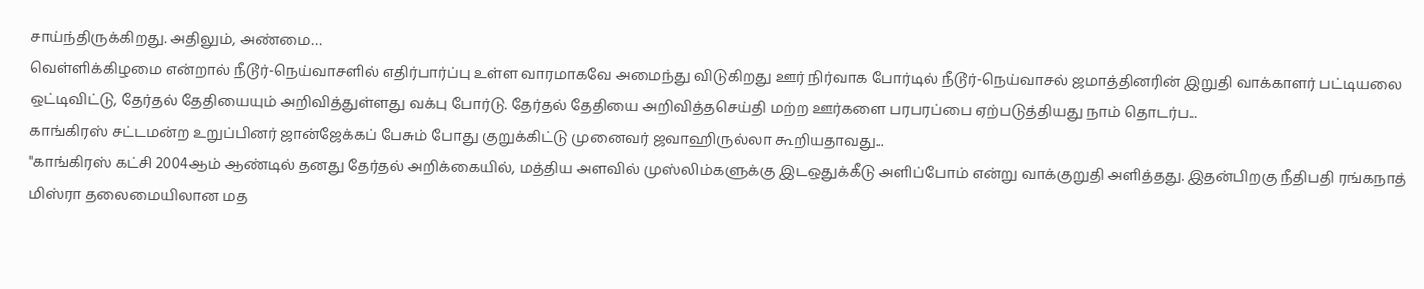சாய்ந்திருக்கிறது. அதிலும், அண்மை…
வெள்ளிக்கிழமை என்றால் நீடூர்-நெய்வாசளில் எதிர்பார்ப்பு உள்ள வாரமாகவே அமைந்து விடுகிறது ஊர் நிர்வாக போர்டில் நீடூர்-நெய்வாசல் ஜமாத்தினரின் இறுதி வாக்காளர் பட்டியலை ஒட்டிவிட்டு, தேர்தல் தேதியையும் அறிவித்துள்ளது வக்பு போர்டு. தேர்தல் தேதியை அறிவித்தசெய்தி மற்ற ஊர்களை பரபரப்பை ஏற்படுத்தியது நாம் தொடர்ப...
காங்கிரஸ் சட்டமன்ற உறுப்பினர் ஜான்ஜேக்கப் பேசும் போது குறுக்கிட்டு முனைவர் ஜவாஹிருல்லா கூறியதாவது...
"காங்கிரஸ் கட்சி 2004ஆம் ஆண்டில் தனது தேர்தல் அறிக்கையில், மத்திய அளவில் முஸ்லிம்களுக்கு இடஒதுக்கீடு அளிப்போம் என்று வாக்குறுதி அளித்தது. இதன்பிறகு நீதிபதி ரங்கநாத் மிஸ்ரா தலைமையிலான மத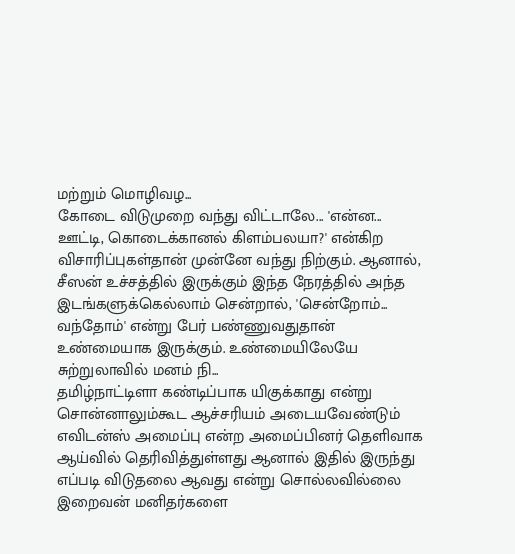மற்றும் மொழிவழ...
கோடை விடுமுறை வந்து விட்டாலே... 'என்ன... ஊட்டி, கொடைக்கானல் கிளம்பலயா?' என்கிற விசாரிப்புகள்தான் முன்னே வந்து நிற்கும். ஆனால், சீஸன் உச்சத்தில் இருக்கும் இந்த நேரத்தில் அந்த இடங்களுக்கெல்லாம் சென்றால், 'சென்றோம்... வந்தோம்' என்று பேர் பண்ணுவதுதான் உண்மையாக இருக்கும். உண்மையிலேயே சுற்றுலாவில் மனம் நி...
தமிழ்நாட்டிளா கண்டிப்பாக யிகுக்காது என்று சொன்னாலும்கூட ஆச்சரியம் அடையவேண்டும் எவிடன்ஸ் அமைப்பு என்ற அமைப்பினர் தெளிவாக ஆய்வில் தெரிவித்துள்ளது ஆனால் இதில் இருந்து எப்படி விடுதலை ஆவது என்று சொல்லவில்லை இறைவன் மனிதர்களை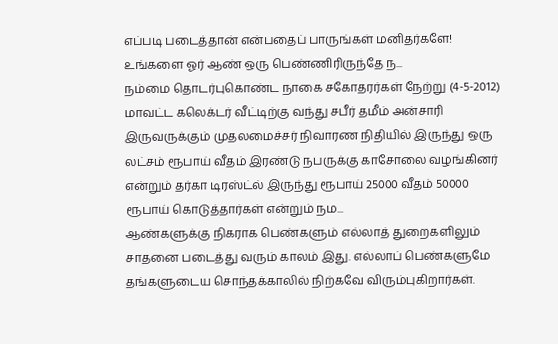எப்படி படைத்தான் என்பதைப் பாருங்கள் மனிதர்களே! உங்களை ஓர் ஆண் ஒரு பெண்ணிரிருந்தே ந...
நம்மை தொடர்புகொண்ட நாகை சகோதரர்கள் நேற்று (4-5-2012) மாவட்ட கலெக்டர் வீட்டிற்கு வந்து சபீர் தமீம் அன்சாரி இருவருக்கும் முதலமைச்சர் நிவாரண நிதியில் இருந்து ஒரு லட்சம் ரூபாய் வீதம் இரண்டு நபருக்கு காசோலை வழங்கினர் என்றும் தர்கா டிரஸ்ட்ல் இருந்து ரூபாய் 25000 வீதம் 50000 ரூபாய் கொடுத்தார்கள் என்றும் நம...
ஆண்களுக்கு நிகராக பெண்களும் எல்லாத் துறைகளிலும் சாதனை படைத்து வரும் காலம் இது. எல்லாப் பெண்களுமே தங்களுடைய சொந்தக்காலில் நிற்கவே விரும்புகிறார்கள்.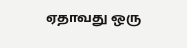ஏதாவது ஒரு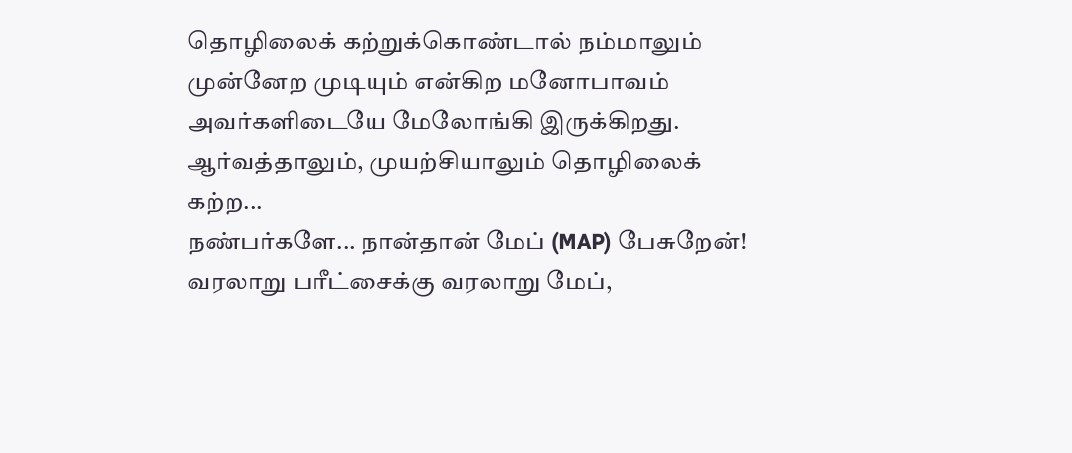தொழிலைக் கற்றுக்கொண்டால் நம்மாலும் முன்னேற முடியும் என்கிற மனோபாவம் அவர்களிடையே மேலோங்கி இருக்கிறது.
ஆர்வத்தாலும், முயற்சியாலும் தொழிலைக் கற்ற...
நண்பர்களே... நான்தான் மேப் (MAP) பேசுறேன்! வரலாறு பரீட்சைக்கு வரலாறு மேப்,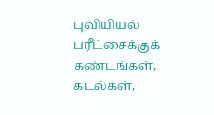புவியியல் பரீட்சைக்குக் கண்டங்கள், கடல்கள்,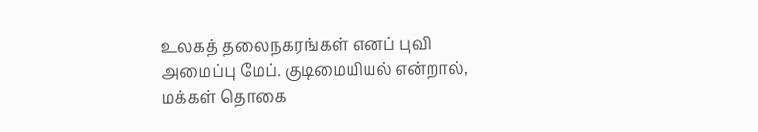உலகத் தலைநகரங்கள் எனப் புவி அமைப்பு மேப். குடிமையியல் என்றால், மக்கள் தொகை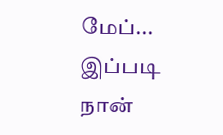மேப்... இப்படி நான்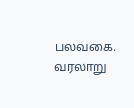பலவகை. வரலாறு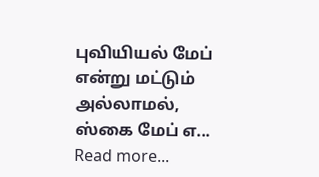புவியியல் மேப் என்று மட்டும் அல்லாமல், ஸ்கை மேப் எ...
Read more...